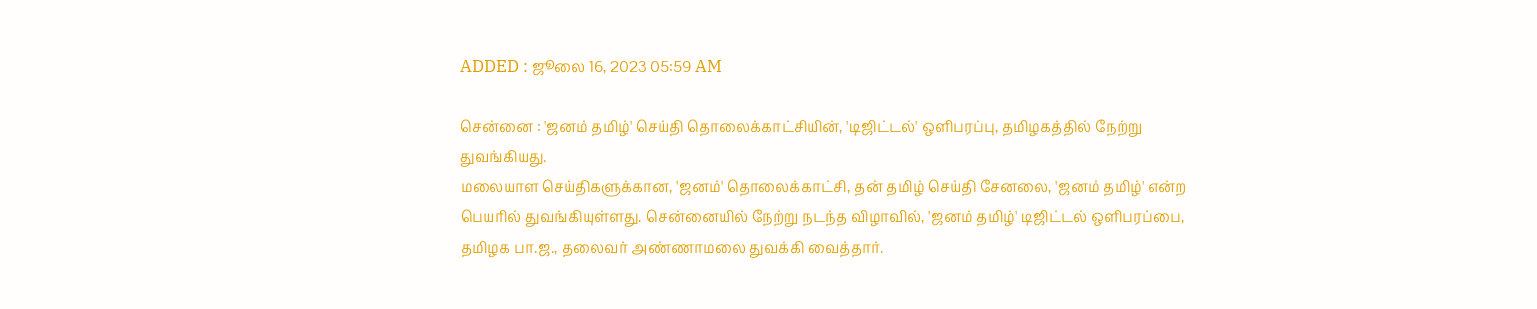ADDED : ஜூலை 16, 2023 05:59 AM

சென்னை : 'ஜனம் தமிழ்' செய்தி தொலைக்காட்சியின், 'டிஜிட்டல்' ஒளிபரப்பு, தமிழகத்தில் நேற்று துவங்கியது.
மலையாள செய்திகளுக்கான, 'ஜனம்' தொலைக்காட்சி, தன் தமிழ் செய்தி சேனலை, 'ஜனம் தமிழ்' என்ற பெயரில் துவங்கியுள்ளது. சென்னையில் நேற்று நடந்த விழாவில், 'ஜனம் தமிழ்' டிஜிட்டல் ஒளிபரப்பை, தமிழக பா.ஜ., தலைவர் அண்ணாமலை துவக்கி வைத்தார்.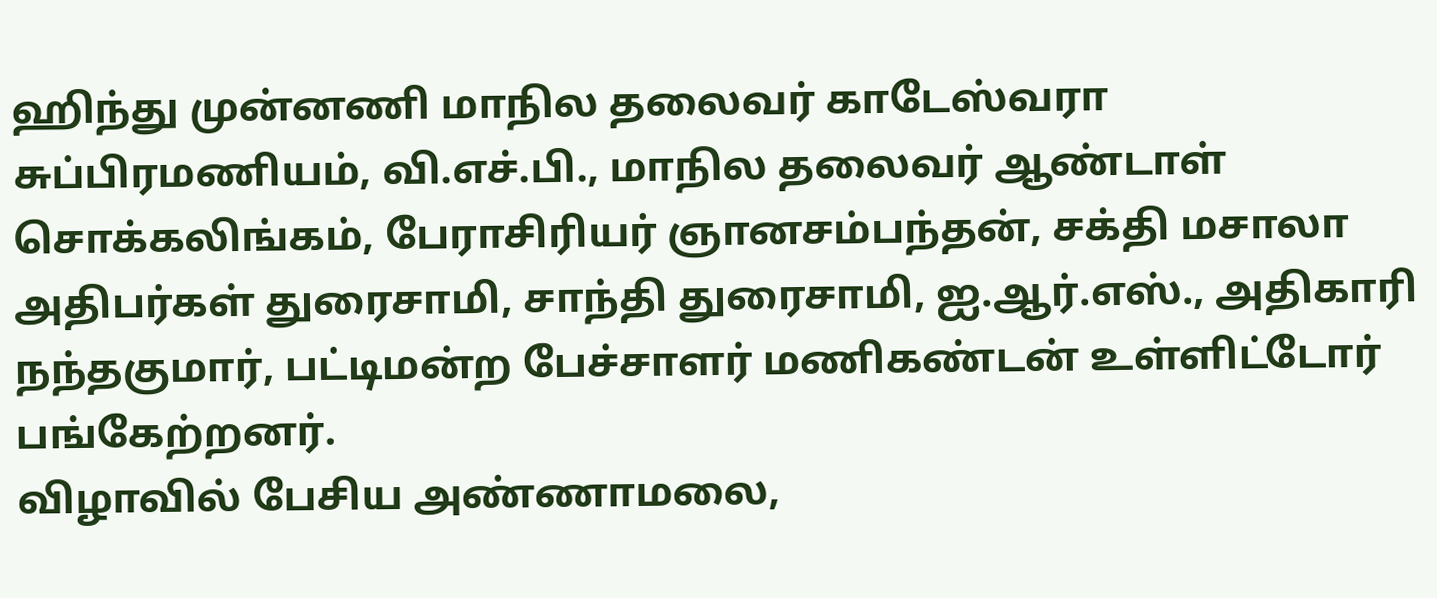ஹிந்து முன்னணி மாநில தலைவர் காடேஸ்வரா சுப்பிரமணியம், வி.எச்.பி., மாநில தலைவர் ஆண்டாள் சொக்கலிங்கம், பேராசிரியர் ஞானசம்பந்தன், சக்தி மசாலா அதிபர்கள் துரைசாமி, சாந்தி துரைசாமி, ஐ.ஆர்.எஸ்., அதிகாரி நந்தகுமார், பட்டிமன்ற பேச்சாளர் மணிகண்டன் உள்ளிட்டோர் பங்கேற்றனர்.
விழாவில் பேசிய அண்ணாமலை,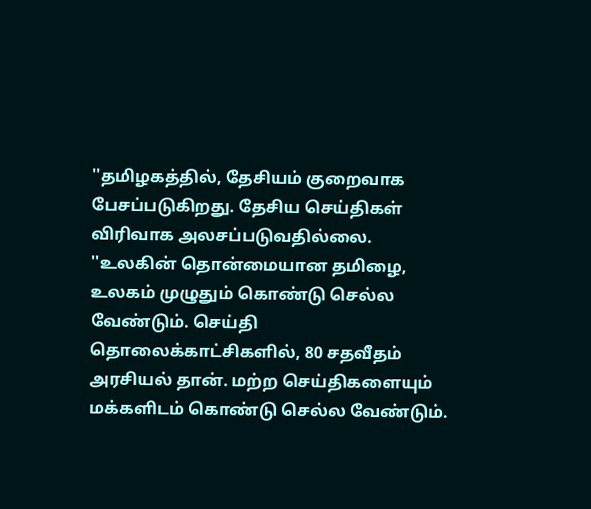''தமிழகத்தில், தேசியம் குறைவாக பேசப்படுகிறது. தேசிய செய்திகள் விரிவாக அலசப்படுவதில்லை.
''உலகின் தொன்மையான தமிழை, உலகம் முழுதும் கொண்டு செல்ல வேண்டும். செய்தி தொலைக்காட்சிகளில், 80 சதவீதம் அரசியல் தான். மற்ற செய்திகளையும் மக்களிடம் கொண்டு செல்ல வேண்டும்.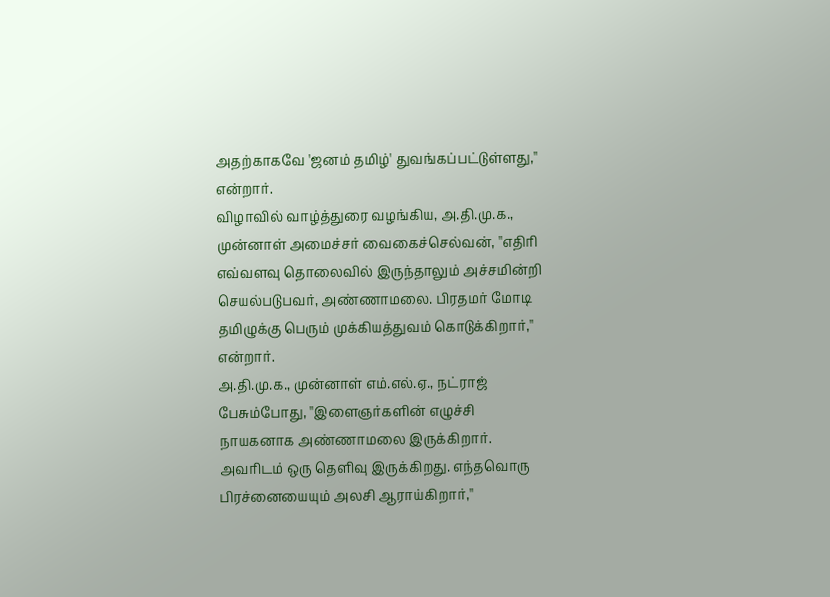அதற்காகவே 'ஜனம் தமிழ்' துவங்கப்பட்டுள்ளது,'' என்றார்.
விழாவில் வாழ்த்துரை வழங்கிய, அ.தி.மு.க., முன்னாள் அமைச்சர் வைகைச்செல்வன், ''எதிரி எவ்வளவு தொலைவில் இருந்தாலும் அச்சமின்றி செயல்படுபவர், அண்ணாமலை. பிரதமர் மோடி தமிழுக்கு பெரும் முக்கியத்துவம் கொடுக்கிறார்,'' என்றார்.
அ.தி.மு.க., முன்னாள் எம்.எல்.ஏ., நட்ராஜ் பேசும்போது, ''இளைஞர்களின் எழுச்சி நாயகனாக அண்ணாமலை இருக்கிறார். அவரிடம் ஒரு தெளிவு இருக்கிறது. எந்தவொரு பிரச்னையையும் அலசி ஆராய்கிறார்,''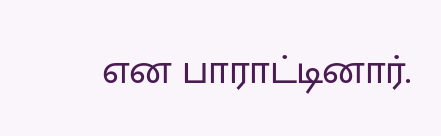என பாராட்டினார்.